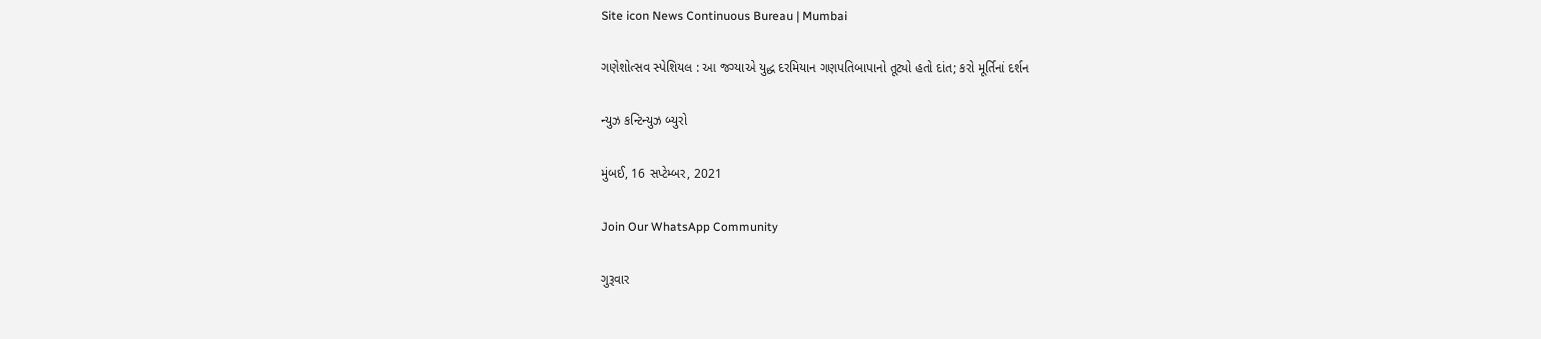Site icon News Continuous Bureau | Mumbai

ગણેશોત્સવ સ્પેશિયલ : આ જગ્યાએ યુદ્ધ દરમિયાન ગણપતિબાપાનો તૂટ્યો હતો દાંત; કરો મૂર્તિનાં દર્શન

ન્યુઝ કન્ટિન્યુઝ બ્યુરો

મુંબઈ, 16 સપ્ટેમ્બર, 2021

Join Our WhatsApp Community

ગુરૂવાર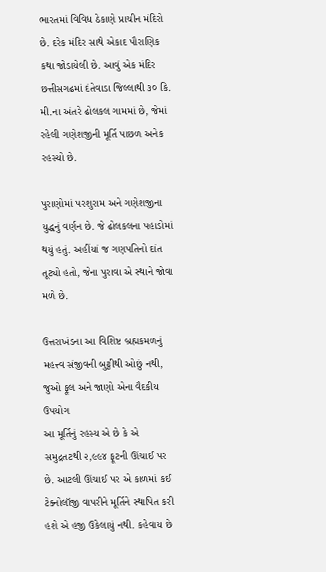ભારતમાં વિવિધ ઠેકાણે પ્રાચીન મંદિરો છે. દરેક મંદિર સાથે એકાદ પૌરાણિક કથા જોડાયેલી છે. આવું એક મંદિર છત્તીસગઢમાં દંતેવાડા જિલ્લાથી ૩૦ કિ. મી.ના અંતરે ઢોલકલ ગામમાં છે, જેમાં રહેલી ગણેશજીની મૂર્તિ પાછળ અનેક રહસ્યો છે.

પુરાણોમાં પરશુરામ અને ગણેશજીના યુદ્ધનું વર્ણન છે. જે ઢોલકલના પહાડોમાં થયું હતું. અહીંયાં જ ગણપતિનો દાંત તૂટ્યો હતો, જેના પુરાવા એ સ્થાને જોવા મળે છે.

ઉત્તરાખંડના આ વિશિષ્ટ બ્રહ્મકમળનું મહત્ત્વ સંજીવની બુટ્ટીથી ઓછું નથી, જુઓ ફૂલ અને જાણો એના વૈદકીય ઉપયોગ
આ મૂર્તિનું રહસ્ય એ છે કે એ સમુદ્રતટથી ૨,૯૯૪ ફૂટની ઊંચાઈ પર છે. આટલી ઊંચાઈ પર એ કાળમાં કઈ ટેક્નોલૉજી વાપરીને મૂર્તિને સ્થાપિત કરી હશે એ હજી ઉકેલાયું નથી. કહેવાય છે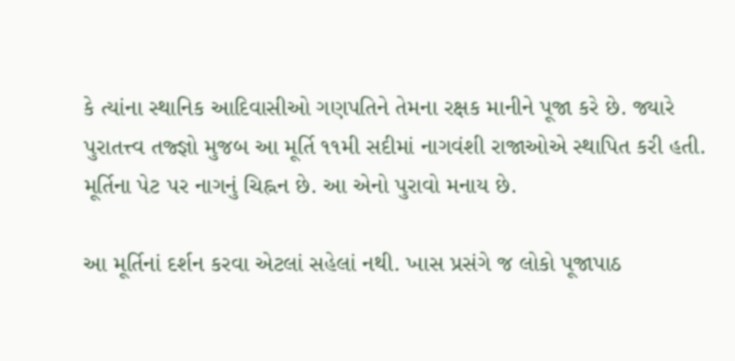કે ત્યાંના સ્થાનિક આદિવાસીઓ ગણપતિને તેમના રક્ષક માનીને પૂજા કરે છે. જ્યારે પુરાતત્ત્વ તજ્જ્ઞો મુજબ આ મૂર્તિ ૧૧મી સદીમાં નાગવંશી રાજાઓએ સ્થાપિત કરી હતી. મૂર્તિના પેટ પર નાગનું ચિહ્નન છે. આ એનો પુરાવો મનાય છે.

આ મૂર્તિનાં દર્શન કરવા એટલાં સહેલાં નથી. ખાસ પ્રસંગે જ લોકો પૂજાપાઠ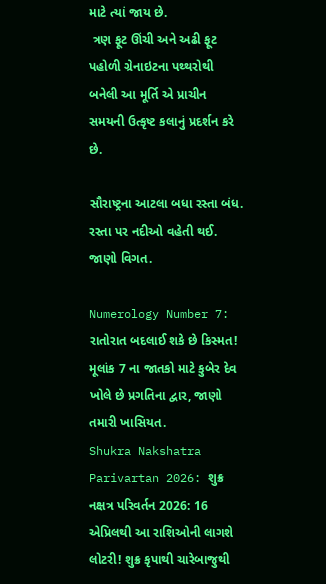માટે ત્યાં જાય છે.
 ત્રણ ફૂટ ઊંચી અને અઢી ફૂટ પહોળી ગ્રેનાઇટના પથ્થરોથી બનેલી આ મૂર્તિ એ પ્રાચીન સમયની ઉત્કૃષ્ટ કલાનું પ્રદર્શન કરે છે.

સૌરાષ્ટ્રના આટલા બધા રસ્તા બંધ. રસ્તા પર નદીઓ વહેતી થઈ. જાણો વિગત.

Numerology Number 7: રાતોરાત બદલાઈ શકે છે કિસ્મત! મૂલાંક 7 ના જાતકો માટે કુબેર દેવ ખોલે છે પ્રગતિના દ્વાર, જાણો તમારી ખાસિયત.
Shukra Nakshatra Parivartan 2026: શુક્ર નક્ષત્ર પરિવર્તન 2026: 16 એપ્રિલથી આ રાશિઓની લાગશે લોટરી! શુક્ર કૃપાથી ચારેબાજુથી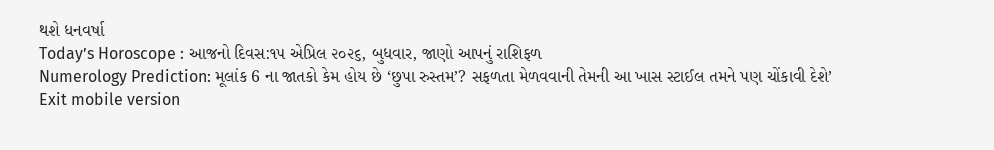થશે ધનવર્ષા
Today’s Horoscope : આજનો દિવસ:૧૫ એપ્રિલ ૨૦૨૬, બુધવાર, જાણો આપનું રાશિફળ
Numerology Prediction: મૂલાંક 6 ના જાતકો કેમ હોય છે ‘છુપા રુસ્તમ’? સફળતા મેળવવાની તેમની આ ખાસ સ્ટાઈલ તમને પણ ચોંકાવી દેશે’
Exit mobile version